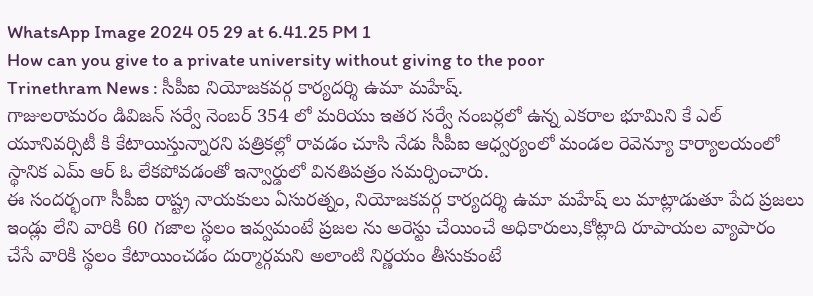WhatsApp Image 2024 05 29 at 6.41.25 PM 1
How can you give to a private university without giving to the poor
Trinethram News : సీపీఐ నియోజకవర్గ కార్యదర్శి ఉమా మహేష్.
గాజులరామరం డివిజన్ సర్వే నెంబర్ 354 లో మరియు ఇతర సర్వే నంబర్లలో ఉన్న ఎకరాల భూమిని కే ఎల్ యూనివర్సిటీ కి కేటాయిస్తున్నారని పత్రికల్లో రావడం చూసి నేడు సీపీఐ ఆధ్వర్యంలో మండల రెవెన్యూ కార్యాలయంలో స్థానిక ఎమ్ ఆర్ ఓ లేకపోవడంతో ఇన్వార్డులో వినతిపత్రం సమర్పించారు.
ఈ సందర్భంగా సీపీఐ రాష్ట్ర నాయకులు ఏసురత్నం, నియోజకవర్గ కార్యదర్శి ఉమా మహేష్ లు మాట్లాడుతూ పేద ప్రజలు ఇండ్లు లేని వారికి 60 గజాల స్థలం ఇవ్వమంటే ప్రజల ను అరెస్టు చేయించే అధికారులు,కోట్లాది రూపాయల వ్యాపారం చేసే వారికి స్థలం కేటాయించడం దుర్మార్గమని అలాంటి నిర్ణయం తీసుకుంటే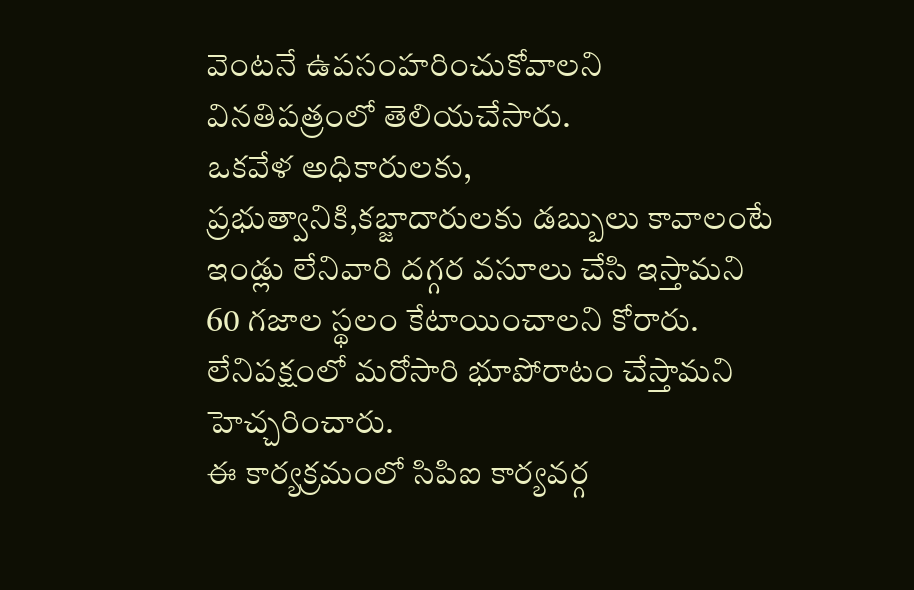వెంటనే ఉపసంహరించుకోవాలని వినతిపత్రంలో తెలియచేసారు.
ఒకవేళ అధికారులకు, ప్రభుత్వానికి,కబ్జాదారులకు డబ్బులు కావాలంటే ఇండ్లు లేనివారి దగ్గర వసూలు చేసి ఇస్తామని 60 గజాల స్థలం కేటాయించాలని కోరారు.
లేనిపక్షంలో మరోసారి భూపోరాటం చేస్తామని హెచ్చరించారు.
ఈ కార్యక్రమంలో సిపిఐ కార్యవర్గ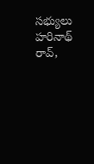సభ్యులు హరినాథ్ రావ్,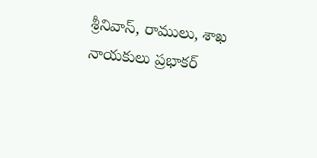శ్రీనివాస్, రాములు, శాఖ నాయకులు ప్రభాకర్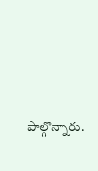పాల్గొన్నారు.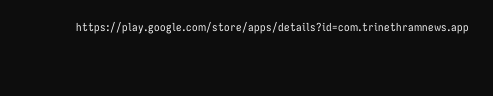https://play.google.com/store/apps/details?id=com.trinethramnews.app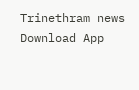Trinethram news
Download App